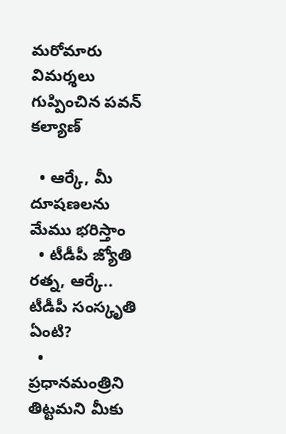మరోమారు విమర్శలు గుప్పించిన పవన్ కల్యాణ్

  • ఆర్కే, మీ దూషణలను మేము భరిస్తాం
  • టీడీపీ జ్యోతి రత్న, ఆర్కే.. టీడీపీ సంస్కృతి ఏంటి?
  • ప్రధానమంత్రిని తిట్టమని మీకు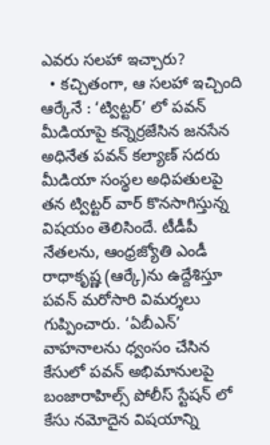ఎవరు సలహా ఇచ్చారు?
  • కచ్చితంగా, ఆ సలహా ఇచ్చింది ఆర్కేనే : ‘ట్విట్టర్’ లో పవన్
మీడియాపై కన్నెర్రజేసిన జనసేన అధినేత పవన్ కల్యాణ్ సదరు మీడియా సంస్థల అధిపతులపై తన ట్విట్టర్ వార్ కొనసాగిస్తున్న విషయం తెలిసిందే. టీడీపీ నేతలను, ఆంధ్రజ్యోతి ఎండీ రాధాకృష్ణ (ఆర్కే)ను ఉద్దేశిస్తూ పవన్ మరోసారి విమర్శలు గుప్పించారు. ‘ఏబీఎన్’ వాహనాలను ధ్వంసం చేసిన కేసులో పవన్ అభిమానులపై బంజారాహిల్స్ పోలీస్ స్టేషన్ లో కేసు నమోదైన విషయాన్ని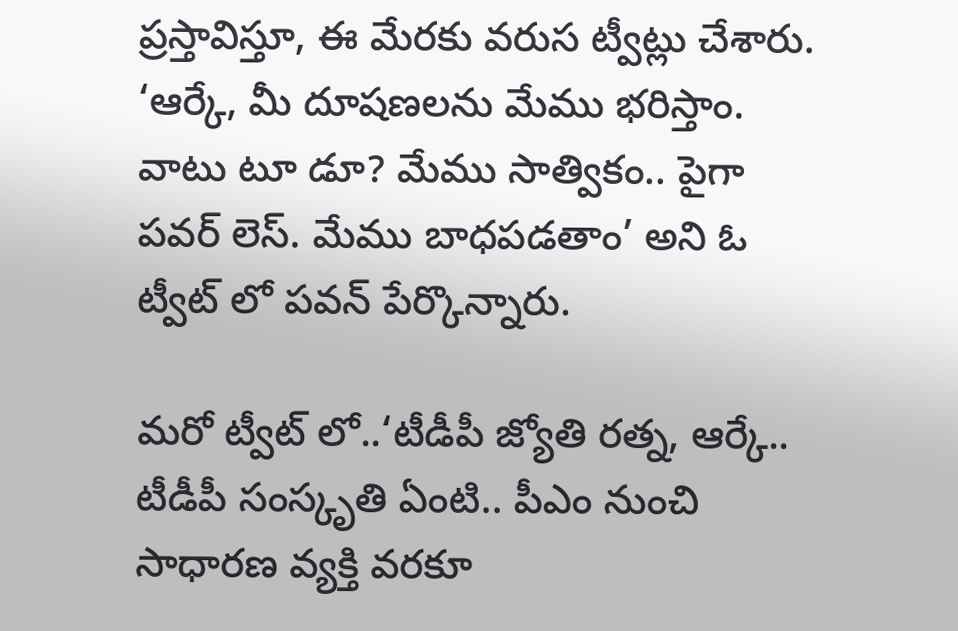ప్రస్తావిస్తూ, ఈ మేరకు వరుస ట్వీట్లు చేశారు. ‘ఆర్కే, మీ దూషణలను మేము భరిస్తాం. వాటు టూ డూ? మేము సాత్వికం.. పైగా పవర్ లెస్. మేము బాధపడతాం’ అని ఓ ట్వీట్ లో పవన్ పేర్కొన్నారు.

మరో ట్వీట్ లో..‘టీడీపీ జ్యోతి రత్న, ఆర్కే.. టీడీపీ సంస్కృతి ఏంటి.. పీఎం నుంచి సాధారణ వ్యక్తి వరకూ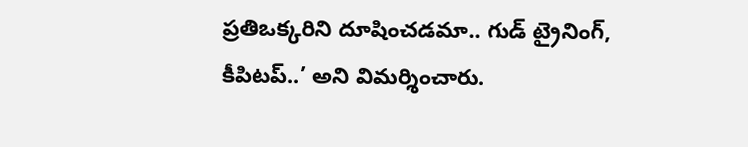ప్రతిఒక్కరిని దూషించడమా.. గుడ్ ట్రైనింగ్, కీపిటప్..’ అని విమర్శించారు.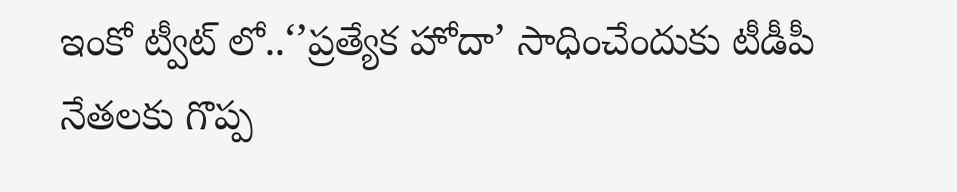ఇంకో ట్వీట్ లో..‘’ప్రత్యేక హోదా’ సాధించేందుకు టీడీపీ నేతలకు గొప్ప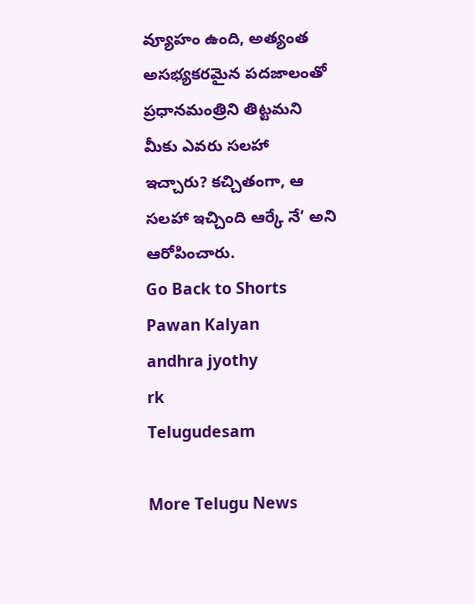వ్యూహం ఉంది, అత్యంత అసభ్యకరమైన పదజాలంతో ప్రధానమంత్రిని తిట్టమని మీకు ఎవరు సలహా ఇచ్చారు? కచ్చితంగా, ఆ సలహా ఇచ్చింది ఆర్కే నే’ అని ఆరోపించారు.
Go Back to Shorts
Pawan Kalyan
andhra jyothy
rk
Telugudesam

More Telugu News